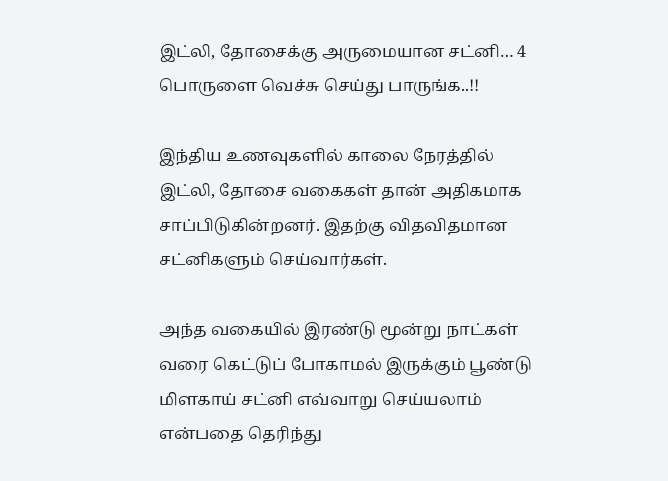இட்லி, தோசைக்கு அருமையான சட்னி… 4 பொருளை வெச்சு செய்து பாருங்க..!!

இந்திய உணவுகளில் காலை நேரத்தில் இட்லி, தோசை வகைகள் தான் அதிகமாக சாப்பிடுகின்றனர். இதற்கு விதவிதமான சட்னிகளும் செய்வார்கள்.

அந்த வகையில் இரண்டு மூன்று நாட்கள் வரை கெட்டுப் போகாமல் இருக்கும் பூண்டு மிளகாய் சட்னி எவ்வாறு செய்யலாம் என்பதை தெரிந்து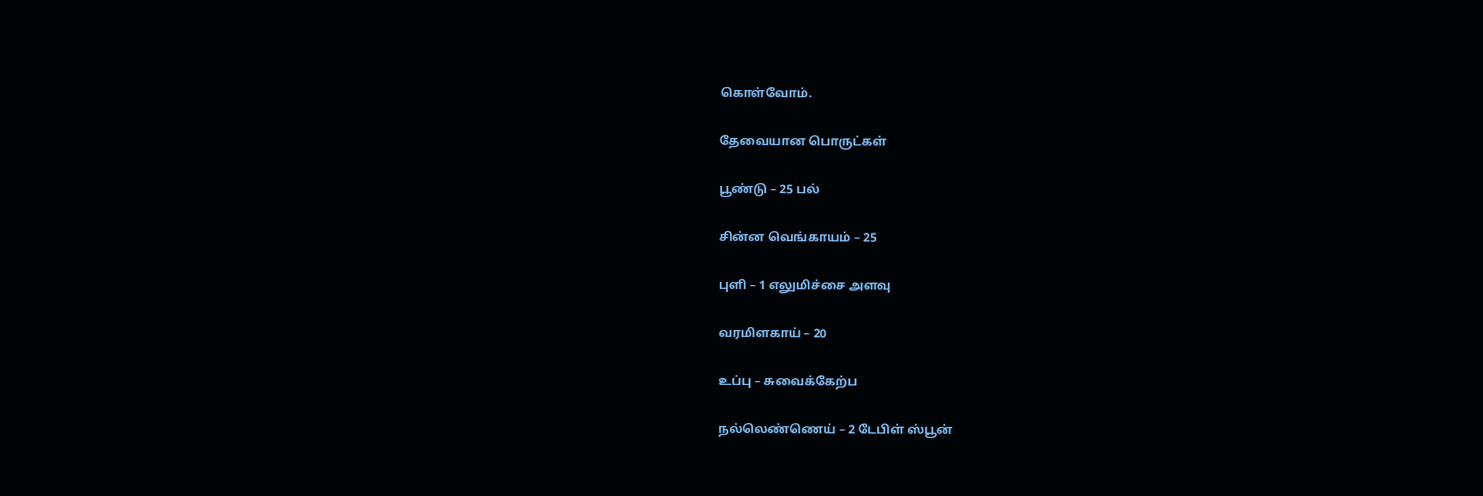கொள்வோம்.

தேவையான பொருட்கள்

பூண்டு – 25 பல்

சின்ன வெங்காயம் – 25

புளி – 1 எலுமிச்சை அளவு

வரமிளகாய் – 20

உப்பு – சுவைக்கேற்ப

நல்லெண்ணெய் – 2 டேபிள் ஸ்பூன்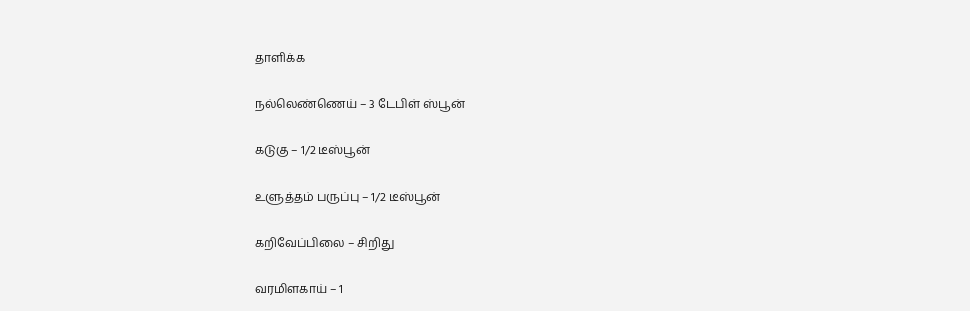தாளிக்க

நல்லெண்ணெய் – 3 டேபிள் ஸ்பூன்

கடுகு – 1/2 டீஸ்பூன்

உளுத்தம் பருப்பு – 1/2 டீஸ்பூன்

கறிவேப்பிலை – சிறிது

வரமிளகாய் – 1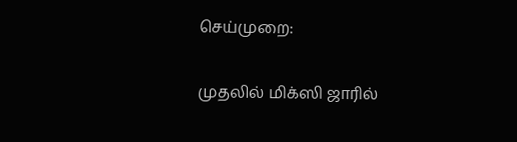செய்முறை:

முதலில் மிக்ஸி ஜாரில்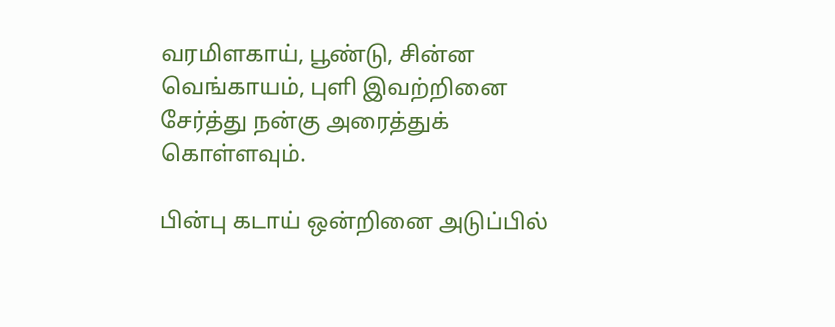வரமிளகாய், பூண்டு, சின்ன வெங்காயம், புளி இவற்றினை சேர்த்து நன்கு அரைத்துக் கொள்ளவும்.

பின்பு கடாய் ஒன்றினை அடுப்பில்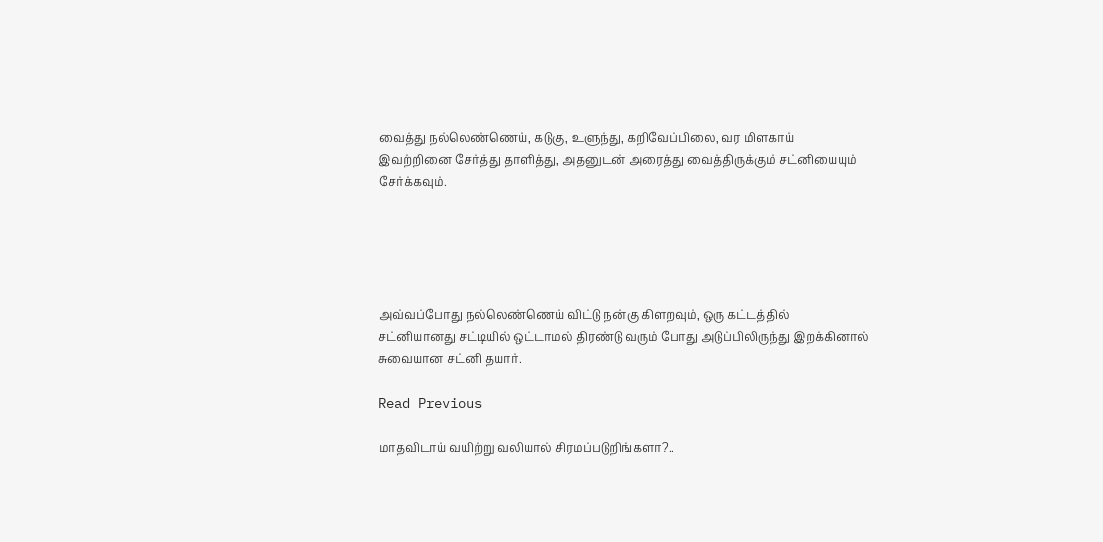வைத்து நல்லெண்ணெய், கடுகு, உளுந்து, கறிவேப்பிலை, வர மிளகாய் இவற்றினை சேர்த்து தாளித்து, அதனுடன் அரைத்து வைத்திருக்கும் சட்னியையும் சேர்க்கவும்.





அவ்வப்போது நல்லெண்ணெய் விட்டு நன்கு கிளறவும், ஒரு கட்டத்தில் சட்னியானது சட்டியில் ஒட்டாமல் திரண்டு வரும் போது அடுப்பிலிருந்து இறக்கினால் சுவையான சட்னி தயார்.

Read Previous

மாதவிடாய் வயிற்று வலியால் சிரமப்படுறிங்களா?..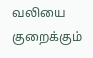வலியை குறைக்கும்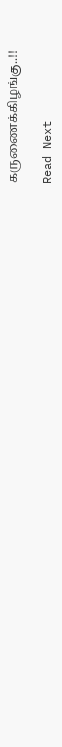கருணைக்கிழங்கு..!!

Read Next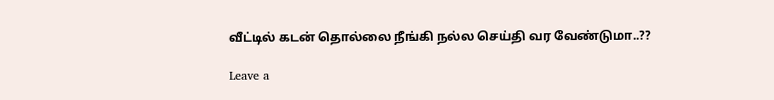வீட்டில் கடன் தொல்லை நீங்கி நல்ல செய்தி வர வேண்டுமா..??

Leave a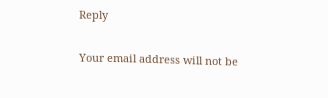Reply

Your email address will not be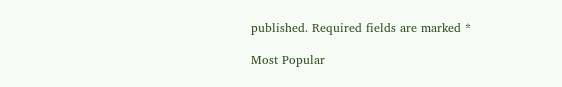published. Required fields are marked *

Most Popular